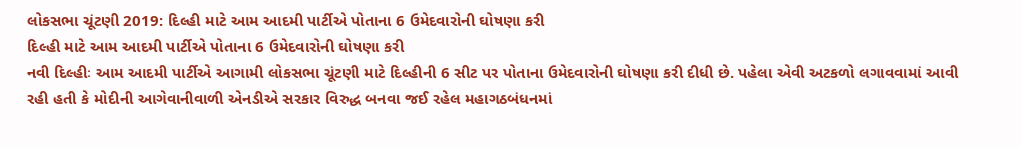લોકસભા ચૂંટણી 2019: દિલ્હી માટે આમ આદમી પાર્ટીએ પોતાના 6 ઉમેદવારોની ઘોષણા કરી
દિલ્હી માટે આમ આદમી પાર્ટીએ પોતાના 6 ઉમેદવારોની ઘોષણા કરી
નવી દિલ્હીઃ આમ આદમી પાર્ટીએ આગામી લોકસભા ચૂંટણી માટે દિલ્હીની 6 સીટ પર પોતાના ઉમેદવારોની ઘોષણા કરી દીધી છે. પહેલા એવી અટકળો લગાવવામાં આવી રહી હતી કે મોદીની આગેવાનીવાળી એનડીએ સરકાર વિરુદ્ધ બનવા જઈ રહેલ મહાગઠબંધનમાં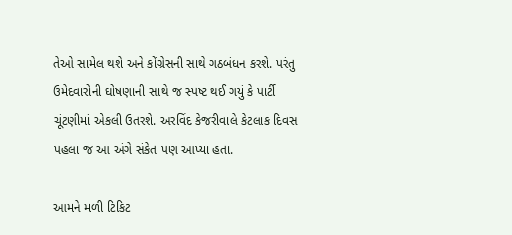તેઓ સામેલ થશે અને કોંગ્રેસની સાથે ગઠબંધન કરશે. પરંતુ ઉમેદવારોની ઘોષણાની સાથે જ સ્પષ્ટ થઈ ગયું કે પાર્ટી ચૂંટણીમાં એકલી ઉતરશે. અરવિંદ કેજરીવાલે કેટલાક દિવસ પહલા જ આ અંગે સંકેત પણ આપ્યા હતા.

આમને મળી ટિકિટ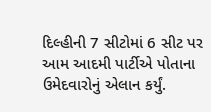દિલ્હીની 7 સીટોમાં 6 સીટ પર આમ આદમી પાર્ટીએ પોતાના ઉમેદવારોનું એલાન કર્યું.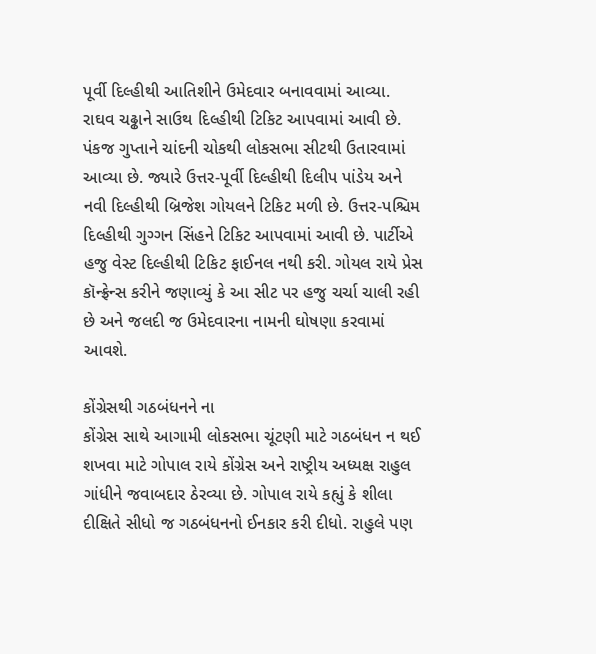પૂર્વી દિલ્હીથી આતિશીને ઉમેદવાર બનાવવામાં આવ્યા. રાઘવ ચઢ્ઢાને સાઉથ દિલ્હીથી ટિકિટ આપવામાં આવી છે. પંકજ ગુપ્તાને ચાંદની ચોકથી લોકસભા સીટથી ઉતારવામાં આવ્યા છે. જ્યારે ઉત્તર-પૂર્વી દિલ્હીથી દિલીપ પાંડેય અને નવી દિલ્હીથી બ્રિજેશ ગોયલને ટિકિટ મળી છે. ઉત્તર-પશ્ચિમ દિલ્હીથી ગુગ્ગન સિંહને ટિકિટ આપવામાં આવી છે. પાર્ટીએ હજુ વેસ્ટ દિલ્હીથી ટિકિટ ફાઈનલ નથી કરી. ગોયલ રાયે પ્રેસ કૉન્ફ્રેન્સ કરીને જણાવ્યું કે આ સીટ પર હજુ ચર્ચા ચાલી રહી છે અને જલદી જ ઉમેદવારના નામની ઘોષણા કરવામાં આવશે.

કોંગ્રેસથી ગઠબંધનને ના
કોંગ્રેસ સાથે આગામી લોકસભા ચૂંટણી માટે ગઠબંધન ન થઈ શખવા માટે ગોપાલ રાયે કોંગ્રેસ અને રાષ્ટ્રીય અધ્યક્ષ રાહુલ ગાંધીને જવાબદાર ઠેરવ્યા છે. ગોપાલ રાયે કહ્યું કે શીલા દીક્ષિતે સીધો જ ગઠબંધનનો ઈનકાર કરી દીધો. રાહુલે પણ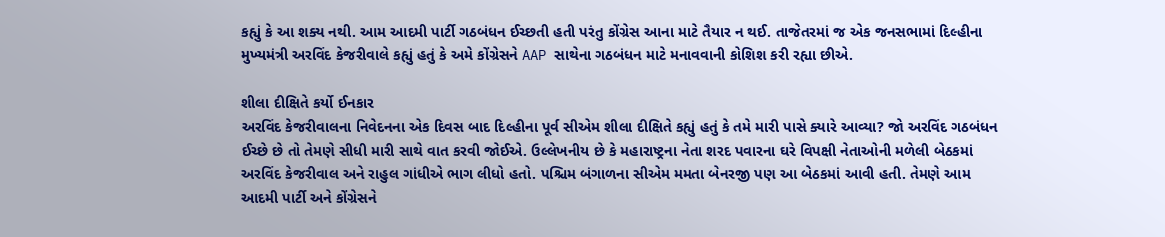કહ્યું કે આ શક્ય નથી. આમ આદમી પાર્ટી ગઠબંધન ઈચ્છતી હતી પરંતુ કોંગ્રેસ આના માટે તૈયાર ન થઈ. તાજેતરમાં જ એક જનસભામાં દિલ્હીના મુખ્યમંત્રી અરવિંદ કેજરીવાલે કહ્યું હતું કે અમે કોંગ્રેસને AAP સાથેના ગઠબંધન માટે મનાવવાની કોશિશ કરી રહ્યા છીએ.

શીલા દીક્ષિતે કર્યો ઈનકાર
અરવિંદ કેજરીવાલના નિવેદનના એક દિવસ બાદ દિલ્હીના પૂર્વ સીએમ શીલા દીક્ષિતે કહ્યું હતું કે તમે મારી પાસે ક્યારે આવ્યા? જો અરવિંદ ગઠબંધન ઈચ્છે છે તો તેમણે સીધી મારી સાથે વાત કરવી જોઈએ. ઉલ્લેખનીય છે કે મહારાષ્ટ્રના નેતા શરદ પવારના ઘરે વિપક્ષી નેતાઓની મળેલી બેઠકમાં અરવિંદ કેજરીવાલ અને રાહુલ ગાંધીએ ભાગ લીધો હતો. પશ્ચિમ બંગાળના સીએમ મમતા બેનરજી પણ આ બેઠકમાં આવી હતી. તેમણે આમ આદમી પાર્ટી અને કોંગ્રેસને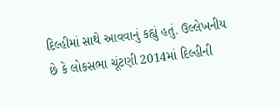દિલ્હીમાં સાથે આવવાનું કહ્યું હતું. ઉલ્લેખનીય છે કે લોકસભા ચૂંટણી 2014માં દિલ્હીની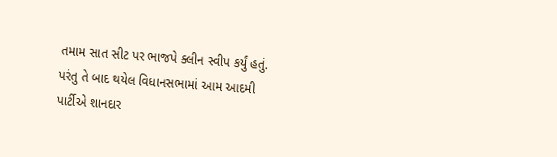તમામ સાત સીટ પર ભાજપે ક્લીન સ્વીપ કર્યું હતું. પરંતુ તે બાદ થયેલ વિધાનસભામાં આમ આદમી પાર્ટીએ શાનદાર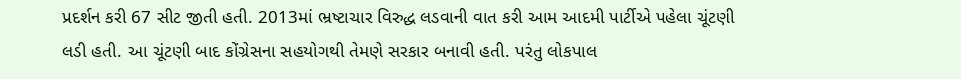પ્રદર્શન કરી 67 સીટ જીતી હતી. 2013માં ભ્રષ્ટાચાર વિરુદ્ધ લડવાની વાત કરી આમ આદમી પાર્ટીએ પહેલા ચૂંટણી લડી હતી. આ ચૂંટણી બાદ કોંગ્રેસના સહયોગથી તેમણે સરકાર બનાવી હતી. પરંતુ લોકપાલ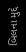બિલના મુદ્દે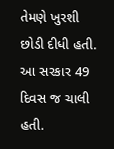તેમણે ખુરશી છોડી દીધી હતી. આ સરકાર 49 દિવસ જ ચાલી હતી.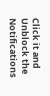Click it and Unblock the Notifications